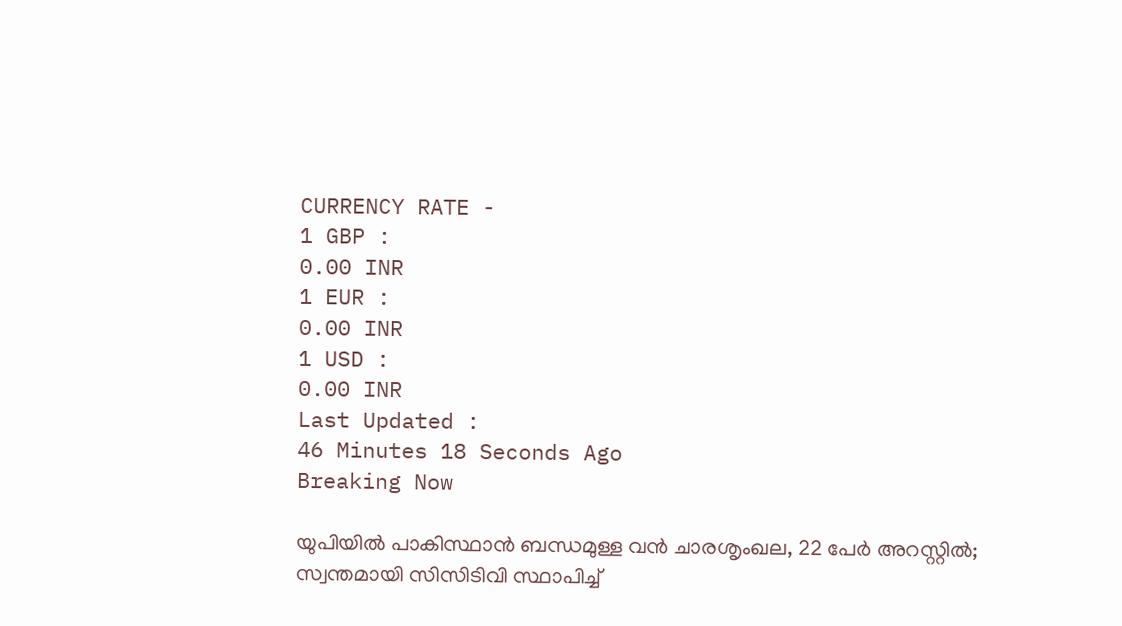CURRENCY RATE -
1 GBP :
0.00 INR
1 EUR :
0.00 INR
1 USD :
0.00 INR
Last Updated :
46 Minutes 18 Seconds Ago
Breaking Now

യുപിയില്‍ പാകിസ്ഥാന്‍ ബന്ധമുള്ള വന്‍ ചാരശൃംഖല, 22 പേര്‍ അറസ്റ്റില്‍; സ്വന്തമായി സിസിടിവി സ്ഥാപിച്ച്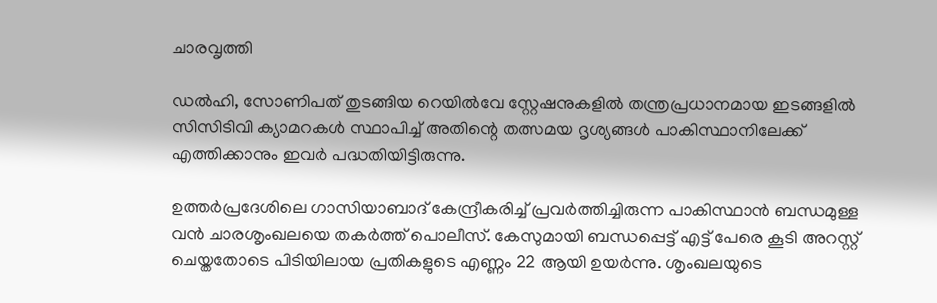ചാരവൃത്തി

ഡല്‍ഹി, സോണിപത് തുടങ്ങിയ റെയില്‍വേ സ്റ്റേഷനുകളില്‍ തന്ത്രപ്രധാനമായ ഇടങ്ങളില്‍ സിസിടിവി ക്യാമറകള്‍ സ്ഥാപിച്ച് അതിന്റെ തത്സമയ ദൃശ്യങ്ങള്‍ പാകിസ്ഥാനിലേക്ക് എത്തിക്കാനും ഇവര്‍ പദ്ധതിയിട്ടിരുന്നു.

ഉത്തര്‍പ്രദേശിലെ ഗാസിയാബാദ് കേന്ദ്രീകരിച്ച് പ്രവര്‍ത്തിച്ചിരുന്ന പാകിസ്ഥാന്‍ ബന്ധമുള്ള വന്‍ ചാരശൃംഖലയെ തകര്‍ത്ത് പൊലീസ്. കേസുമായി ബന്ധപ്പെട്ട് എട്ട് പേരെ കൂടി അറസ്റ്റ് ചെയ്തതോടെ പിടിയിലായ പ്രതികളുടെ എണ്ണം 22 ആയി ഉയര്‍ന്നു. ശൃംഖലയുടെ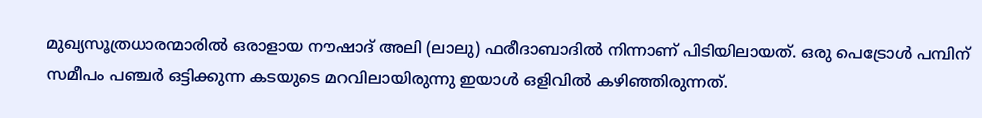മുഖ്യസൂത്രധാരന്മാരില്‍ ഒരാളായ നൗഷാദ് അലി (ലാലു) ഫരീദാബാദില്‍ നിന്നാണ് പിടിയിലായത്. ഒരു പെട്രോള്‍ പമ്പിന് സമീപം പഞ്ചര്‍ ഒട്ടിക്കുന്ന കടയുടെ മറവിലായിരുന്നു ഇയാള്‍ ഒളിവില്‍ കഴിഞ്ഞിരുന്നത്.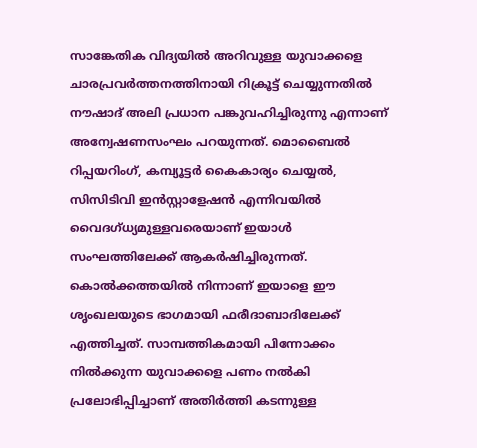സാങ്കേതിക വിദ്യയില്‍ അറിവുള്ള യുവാക്കളെ ചാരപ്രവര്‍ത്തനത്തിനായി റിക്രൂട്ട് ചെയ്യുന്നതില്‍ നൗഷാദ് അലി പ്രധാന പങ്കുവഹിച്ചിരുന്നു എന്നാണ് അന്വേഷണസംഘം പറയുന്നത്. മൊബൈല്‍ റിപ്പയറിംഗ്, കമ്പ്യൂട്ടര്‍ കൈകാര്യം ചെയ്യല്‍, സിസിടിവി ഇന്‍സ്റ്റാളേഷന്‍ എന്നിവയില്‍ വൈദഗ്ധ്യമുള്ളവരെയാണ് ഇയാള്‍ സംഘത്തിലേക്ക് ആകര്‍ഷിച്ചിരുന്നത്. കൊല്‍ക്കത്തയില്‍ നിന്നാണ് ഇയാളെ ഈ ശൃംഖലയുടെ ഭാഗമായി ഫരീദാബാദിലേക്ക് എത്തിച്ചത്. സാമ്പത്തികമായി പിന്നോക്കം നില്‍ക്കുന്ന യുവാക്കളെ പണം നല്‍കി പ്രലോഭിപ്പിച്ചാണ് അതിര്‍ത്തി കടന്നുള്ള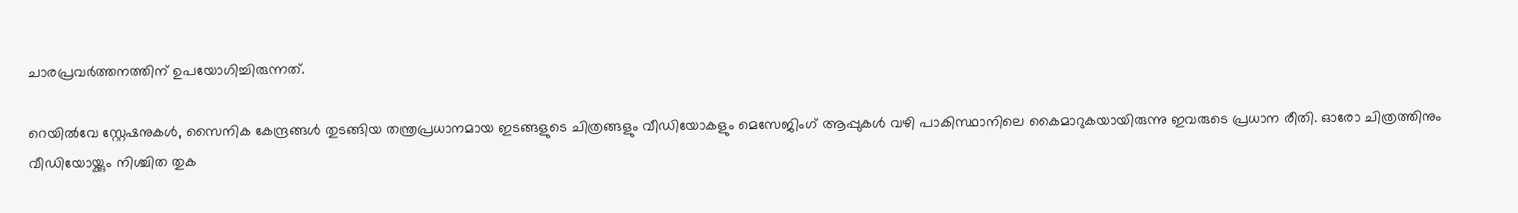ചാരപ്രവര്‍ത്തനത്തിന് ഉപയോഗിച്ചിരുന്നത്.

റെയില്‍വേ സ്റ്റേഷനുകള്‍, സൈനിക കേന്ദ്രങ്ങള്‍ തുടങ്ങിയ തന്ത്രപ്രധാനമായ ഇടങ്ങളുടെ ചിത്രങ്ങളും വീഡിയോകളും മെസേജിംഗ് ആപ്പുകള്‍ വഴി പാകിസ്ഥാനിലെ കൈമാറുകയായിരുന്നു ഇവരുടെ പ്രധാന രീതി. ഓരോ ചിത്രത്തിനും വീഡിയോയ്ക്കും നിശ്ചിത തുക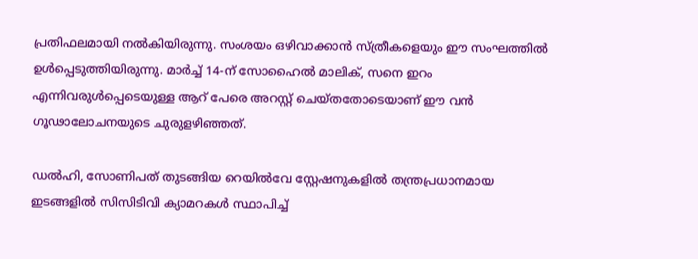പ്രതിഫലമായി നല്‍കിയിരുന്നു. സംശയം ഒഴിവാക്കാന്‍ സ്ത്രീകളെയും ഈ സംഘത്തില്‍ ഉള്‍പ്പെടുത്തിയിരുന്നു. മാര്‍ച്ച് 14-ന് സോഹൈല്‍ മാലിക്, സനെ ഇറം എന്നിവരുള്‍പ്പെടെയുള്ള ആറ് പേരെ അറസ്റ്റ് ചെയ്തതോടെയാണ് ഈ വന്‍ ഗൂഢാലോചനയുടെ ചുരുളഴിഞ്ഞത്.

ഡല്‍ഹി, സോണിപത് തുടങ്ങിയ റെയില്‍വേ സ്റ്റേഷനുകളില്‍ തന്ത്രപ്രധാനമായ ഇടങ്ങളില്‍ സിസിടിവി ക്യാമറകള്‍ സ്ഥാപിച്ച്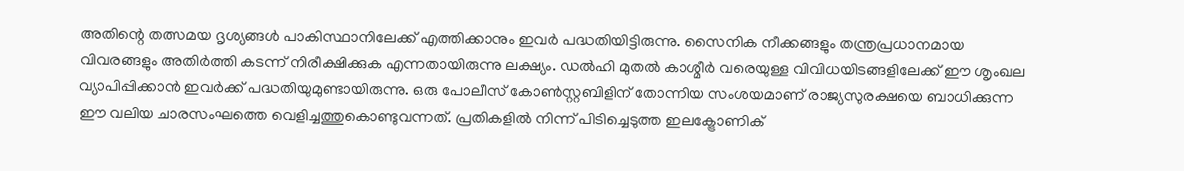അതിന്റെ തത്സമയ ദൃശ്യങ്ങള്‍ പാകിസ്ഥാനിലേക്ക് എത്തിക്കാനും ഇവര്‍ പദ്ധതിയിട്ടിരുന്നു. സൈനിക നീക്കങ്ങളും തന്ത്രപ്രധാനമായ വിവരങ്ങളും അതിര്‍ത്തി കടന്ന് നിരീക്ഷിക്കുക എന്നതായിരുന്നു ലക്ഷ്യം. ഡല്‍ഹി മുതല്‍ കാശ്മീര്‍ വരെയുള്ള വിവിധയിടങ്ങളിലേക്ക് ഈ ശൃംഖല വ്യാപിപ്പിക്കാന്‍ ഇവര്‍ക്ക് പദ്ധതിയുമുണ്ടായിരുന്നു. ഒരു പോലീസ് കോണ്‍സ്റ്റബിളിന് തോന്നിയ സംശയമാണ് രാജ്യസുരക്ഷയെ ബാധിക്കുന്ന ഈ വലിയ ചാരസംഘത്തെ വെളിച്ചത്തുകൊണ്ടുവന്നത്. പ്രതികളില്‍ നിന്ന് പിടിച്ചെടുത്ത ഇലക്ട്രോണിക്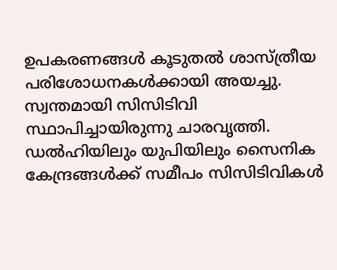ഉപകരണങ്ങള്‍ കൂടുതല്‍ ശാസ്ത്രീയ പരിശോധനകള്‍ക്കായി അയച്ചു. സ്വന്തമായി സിസിടിവി സ്ഥാപിച്ചായിരുന്നു ചാരവൃത്തി. ഡല്‍ഹിയിലും യുപിയിലും സൈനിക കേന്ദ്രങ്ങള്‍ക്ക് സമീപം സിസിടിവികള്‍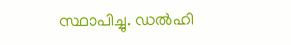സ്ഥാപിച്ചു. ഡല്‍ഹി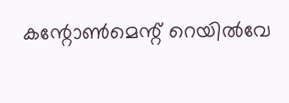കന്റോണ്‍മെന്റ് റെയില്‍വേ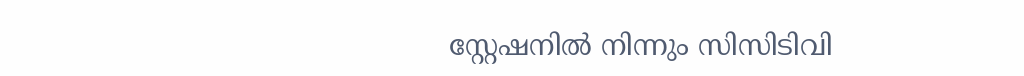സ്റ്റേഷനില്‍ നിന്നും സിസിടിവി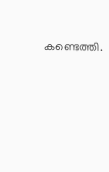കണ്ടെത്തി.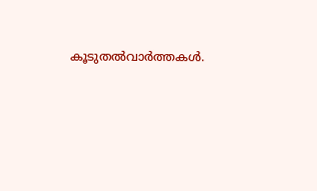കൂടുതല്‍വാര്‍ത്തകള്‍.